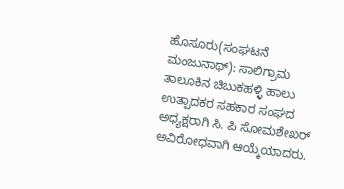ಹೊಸೂರು(ಸಂಘಟನೆ ಮಂಜುನಾಥ್): ಸಾಲಿಗ್ರಾಮ ತಾಲೂಕಿನ ಚಿಬುಕಹಳ್ಳಿ ಹಾಲು ಉತ್ಪಾದಕರ ಸಹಕಾರ ಸಂಘದ ಅಧ್ಯಕ್ಷರಾಗಿ ಸಿ. ಪಿ ಸೋಮಶೇಖರ್ ಅವಿರೋಧವಾಗಿ ಆಯ್ಕೆಯಾದರು.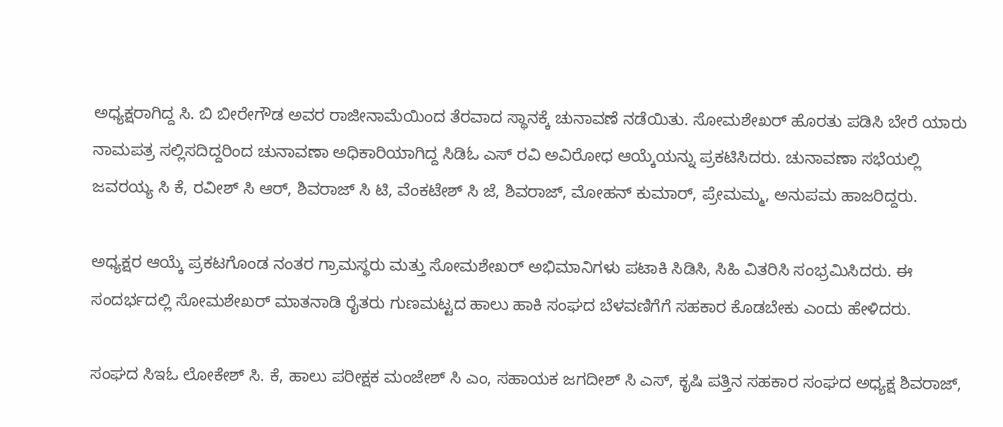ಅಧ್ಯಕ್ಷರಾಗಿದ್ದ ಸಿ. ಬಿ ಬೀರೇಗೌಡ ಅವರ ರಾಜೀನಾಮೆಯಿಂದ ತೆರವಾದ ಸ್ಥಾನಕ್ಕೆ ಚುನಾವಣೆ ನಡೆಯಿತು. ಸೋಮಶೇಖರ್ ಹೊರತು ಪಡಿಸಿ ಬೇರೆ ಯಾರು ನಾಮಪತ್ರ ಸಲ್ಲಿಸದಿದ್ದರಿಂದ ಚುನಾವಣಾ ಅಧಿಕಾರಿಯಾಗಿದ್ದ ಸಿಡಿಓ ಎಸ್ ರವಿ ಅವಿರೋಧ ಆಯ್ಕೆಯನ್ನು ಪ್ರಕಟಿಸಿದರು. ಚುನಾವಣಾ ಸಭೆಯಲ್ಲಿ ಜವರಯ್ಯ ಸಿ ಕೆ, ರವೀಶ್ ಸಿ ಆರ್, ಶಿವರಾಜ್ ಸಿ ಟಿ, ವೆಂಕಟೇಶ್ ಸಿ ಜೆ, ಶಿವರಾಜ್, ಮೋಹನ್ ಕುಮಾರ್, ಪ್ರೇಮಮ್ಮ, ಅನುಪಮ ಹಾಜರಿದ್ದರು.

ಅಧ್ಯಕ್ಷರ ಆಯ್ಕೆ ಪ್ರಕಟಗೊಂಡ ನಂತರ ಗ್ರಾಮಸ್ಥರು ಮತ್ತು ಸೋಮಶೇಖರ್ ಅಭಿಮಾನಿಗಳು ಪಟಾಕಿ ಸಿಡಿಸಿ, ಸಿಹಿ ವಿತರಿಸಿ ಸಂಭ್ರಮಿಸಿದರು. ಈ ಸಂದರ್ಭದಲ್ಲಿ ಸೋಮಶೇಖರ್ ಮಾತನಾಡಿ ರೈತರು ಗುಣಮಟ್ಟದ ಹಾಲು ಹಾಕಿ ಸಂಘದ ಬೆಳವಣಿಗೆಗೆ ಸಹಕಾರ ಕೊಡಬೇಕು ಎಂದು ಹೇಳಿದರು.

ಸಂಘದ ಸಿಇಓ ಲೋಕೇಶ್ ಸಿ. ಕೆ, ಹಾಲು ಪರೀಕ್ಷಕ ಮಂಜೇಶ್ ಸಿ ಎಂ, ಸಹಾಯಕ ಜಗದೀಶ್ ಸಿ ಎಸ್, ಕೃಷಿ ಪತ್ತಿನ ಸಹಕಾರ ಸಂಘದ ಅಧ್ಯಕ್ಷ ಶಿವರಾಜ್,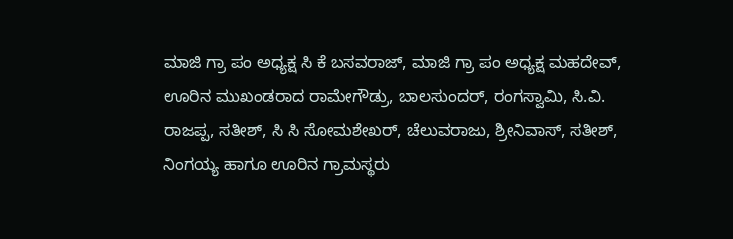ಮಾಜಿ ಗ್ರಾ ಪಂ ಅಧ್ಯಕ್ಷ ಸಿ ಕೆ ಬಸವರಾಜ್, ಮಾಜಿ ಗ್ರಾ ಪಂ ಅಧ್ಯಕ್ಷ ಮಹದೇವ್, ಊರಿನ ಮುಖಂಡರಾದ ರಾಮೇಗೌಡ್ರು, ಬಾಲಸುಂದರ್, ರಂಗಸ್ವಾಮಿ, ಸಿ.ವಿ. ರಾಜಪ್ಪ, ಸತೀಶ್, ಸಿ ಸಿ ಸೋಮಶೇಖರ್, ಚೆಲುವರಾಜು, ಶ್ರೀನಿವಾಸ್, ಸತೀಶ್, ನಿಂಗಯ್ಯ ಹಾಗೂ ಊರಿನ ಗ್ರಾಮಸ್ಥರು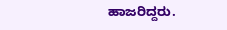ಹಾಜರಿದ್ದರು.